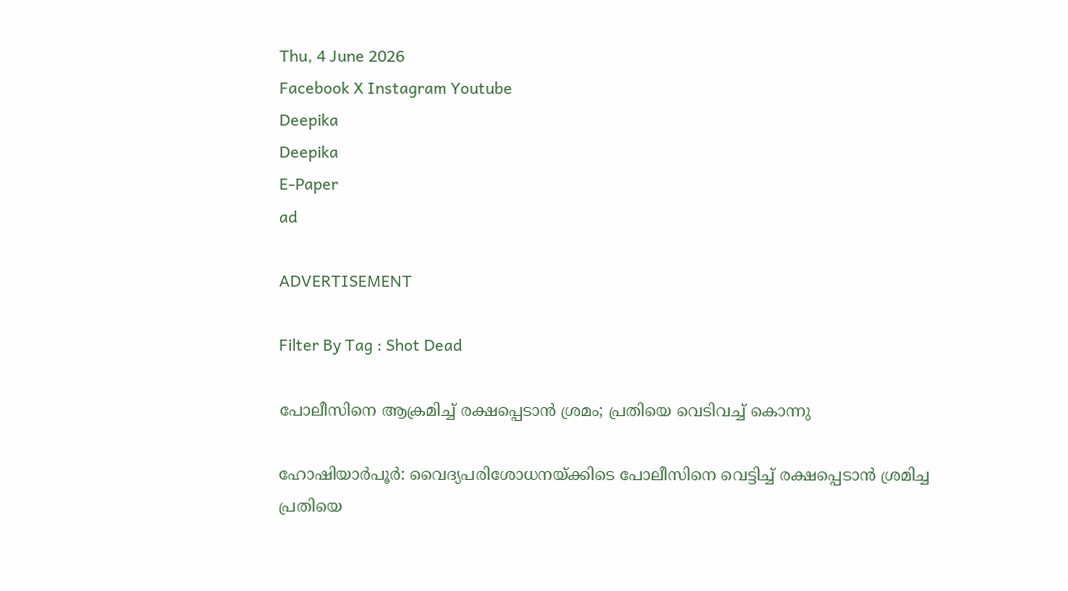Thu, 4 June 2026
Facebook X Instagram Youtube
Deepika
Deepika
E-Paper
ad

ADVERTISEMENT

Filter By Tag : Shot Dead

പോലീസിനെ ആക്രമിച്ച് രക്ഷപ്പെടാൻ ശ്രമം; പ്രതിയെ വെടിവച്ച് കൊന്നു

ഹോഷിയാർപൂർ: വൈദ്യപരിശോധനയ്ക്കിടെ പോലീസിനെ വെട്ടിച്ച് രക്ഷപ്പെടാൻ ശ്രമിച്ച പ്രതിയെ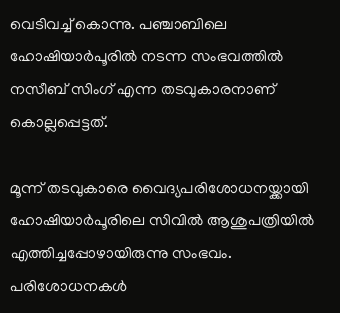വെടിവച്ച് കൊന്നു. പഞ്ചാബിലെ ഹോഷിയാർപൂരിൽ നടന്ന സംഭവത്തിൽ നസീബ് സിംഗ് എന്ന തടവുകാരനാണ് കൊല്ലപ്പെട്ടത്.

മൂന്ന് തടവുകാരെ വൈദ്യപരിശോധനയ്ക്കായി ഹോഷിയാർപൂരിലെ സിവിൽ ആശുപത്രിയിൽ എത്തിച്ചപ്പോഴായിരുന്നു സംഭവം. പരിശോധനകൾ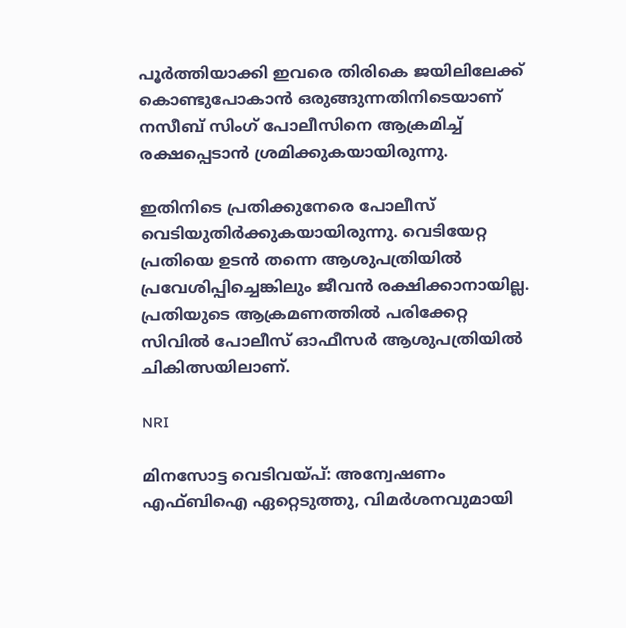പൂർത്തിയാക്കി ഇവരെ തിരികെ ജയിലിലേക്ക് കൊണ്ടുപോകാൻ ഒരുങ്ങുന്നതിനിടെയാണ് നസീബ് സിംഗ് പോലീസിനെ ആക്രമിച്ച് രക്ഷപ്പെടാൻ ശ്രമിക്കുകയായിരുന്നു.

ഇതിനിടെ പ്രതിക്കുനേരെ പോലീസ് വെടിയുതിർക്കുകയായിരുന്നു. വെടിയേറ്റ പ്രതിയെ ഉടൻ തന്നെ ആശുപത്രിയിൽ പ്രവേശിപ്പിച്ചെങ്കിലും ജീവൻ രക്ഷിക്കാനായില്ല. പ്രതിയുടെ ആക്രമണത്തിൽ പരിക്കേറ്റ സിവിൽ പോലീസ് ഓഫീസർ ആശുപത്രിയിൽ ചികിത്സയിലാണ്.

NRI

മിനസോട്ട വെടിവയ്പ്: അന്വേഷണം എഫ്ബിഐ ഏറ്റെടുത്തു, വിമർശനവുമായി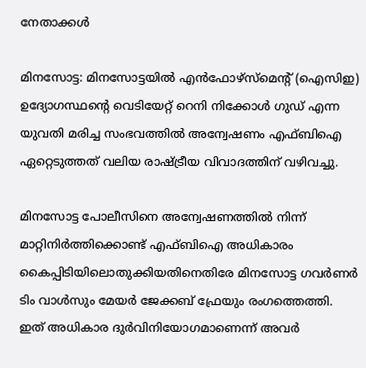നേതാക്കൾ

മിനസോട്ട: മിനസോട്ടയിൽ എൻഫോഴ്‌സ്‌മെന്‍റ് (ഐസിഇ) ഉദ്യോഗസ്ഥന്‍റെ വെടിയേറ്റ് റെനി നിക്കോൾ ഗുഡ് എന്ന യുവതി മരിച്ച സംഭവത്തിൽ അന്വേഷണം എഫ്ബിഐ ഏറ്റെടുത്തത് വലിയ രാഷ്‌ട്രീയ വിവാദത്തിന് വഴിവച്ചു.

മിനസോട്ട പോലീസിനെ അന്വേഷണത്തിൽ നിന്ന് മാറ്റിനിർത്തിക്കൊണ്ട് എഫ്ബിഐ അധികാരം കൈപ്പിടിയിലൊതുക്കിയതിനെതിരേ മിനസോട്ട ഗവർണർ ടിം വാൾസും മേയർ ജേക്കബ് ഫ്രേയും രംഗത്തെത്തി. ഇത് അധികാര ദുർവിനിയോഗമാണെന്ന് അവർ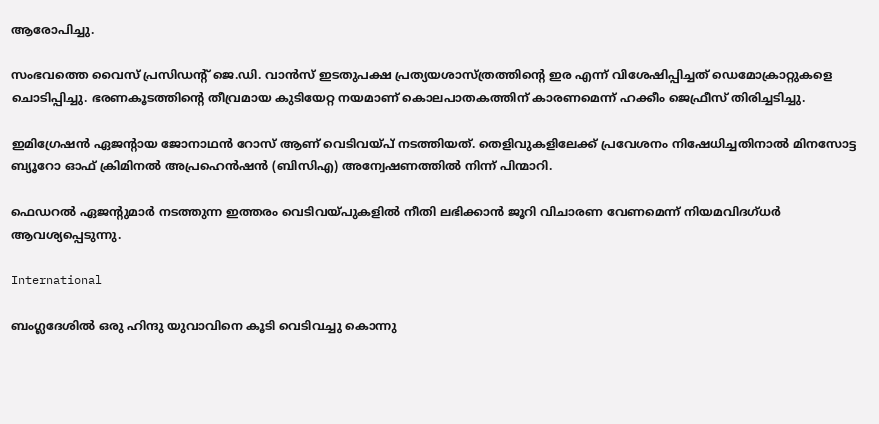ആരോപിച്ചു.

സംഭവത്തെ വൈസ് പ്രസിഡന്‍റ് ജെ.ഡി. വാൻസ് ഇടതുപക്ഷ പ്രത്യയശാസ്ത്രത്തിന്‍റെ ഇര എന്ന് വിശേഷിപ്പിച്ചത് ഡെമോക്രാറ്റുകളെ ചൊടിപ്പിച്ചു. ഭരണകൂടത്തിന്‍റെ തീവ്രമായ കുടിയേറ്റ നയമാണ് കൊലപാതകത്തിന് കാരണമെന്ന് ഹക്കീം ജെഫ്രീസ് തിരിച്ചടിച്ചു.

ഇമിഗ്രേഷൻ ഏജന്‍റായ ജോനാഥൻ റോസ് ആണ് വെടിവയ്പ് നടത്തിയത്. തെളിവുകളിലേക്ക് പ്രവേശനം നിഷേധിച്ചതിനാൽ മിനസോട്ട ബ്യൂറോ ഓഫ് ക്രിമിനൽ അപ്രഹെൻഷൻ (ബിസിഎ) അന്വേഷണത്തിൽ നിന്ന് പിന്മാറി.

ഫെഡറൽ ഏജന്‍റുമാർ നടത്തുന്ന ഇത്തരം വെടിവയ്പുകളിൽ നീതി ലഭിക്കാൻ ജൂറി വിചാരണ വേണമെന്ന് നിയമവിദഗ്ധർ ആവശ്യപ്പെടുന്നു.

International

ബംഗ്ലദേശിൽ ഒരു ഹിന്ദു യുവാവിനെ കൂടി വെടിവച്ചു കൊന്നു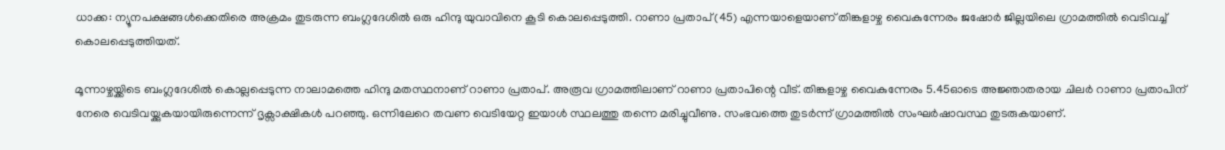ധാക്ക: ന്യൂനപക്ഷങ്ങൾക്കെതിരെ അക്രമം തുടരുന്ന ബംഗ്ലദേശിൽ ഒരു ഹിന്ദു യുവാവിനെ കൂടി കൊലപ്പെടുത്തി. റാണാ പ്രതാപ് (45) എന്നയാളെയാണ് തിങ്കളാഴ്ച വൈകുന്നേരം ജഷോർ ജില്ലയിലെ ഗ്രാമത്തിൽ വെടിവച്ച് കൊലപ്പെടുത്തിയത്.

മൂന്നാഴ്ചയ്ക്കിടെ ബംഗ്ലദേശിൽ കൊല്ലപ്പെടുന്ന നാലാമത്തെ ഹിന്ദു മതസ്ഥനാണ് റാണാ പ്രതാപ്. അരൂവ ഗ്രാമത്തിലാണ് റാണാ പ്രതാപിന്റെ വീട്. തിങ്കളാഴ്ച വൈകുന്നേരം 5.45ഓടെ അജ്ഞാതരായ ചിലർ റാണാ പ്രതാപിന് നേരെ വെടിവയ്ക്കുകയായിരുന്നെന്ന് ദൃക്സാക്ഷികൾ പറഞ്ഞു. ഒന്നിലേറെ തവണ വെടിയേറ്റ ഇയാൾ സ്ഥലത്തു തന്നെ മരിച്ചുവീണു. സംഭവത്തെ തുടർന്ന് ഗ്രാമത്തിൽ സംഘർഷാവസ്ഥ തുടരുകയാണ്.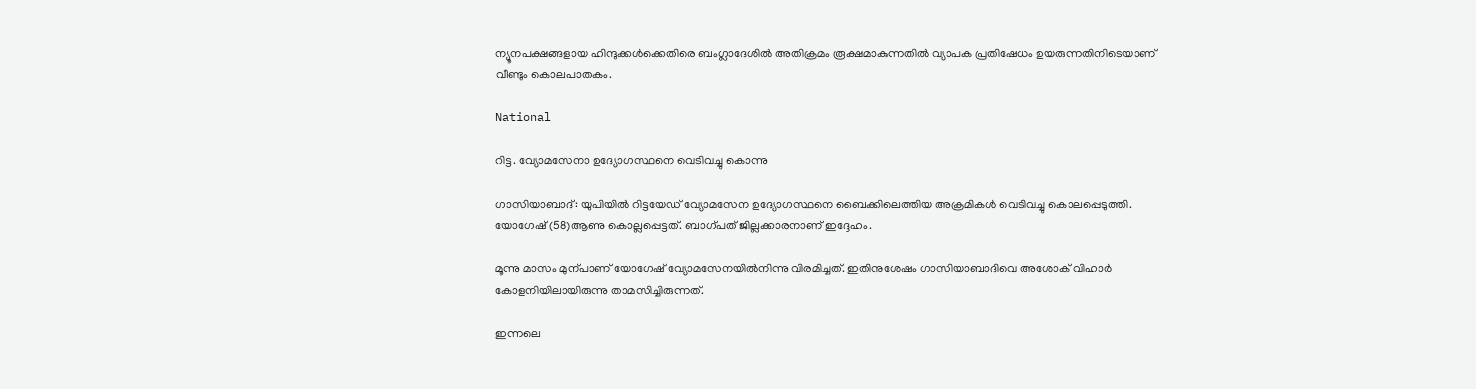ന്യൂനപക്ഷങ്ങളായ ഹിന്ദുക്കൾക്കെതിരെ ബംഗ്ലാദേശിൽ അതിക്രമം രൂക്ഷമാകുന്നതിൽ വ്യാപക പ്രതിഷേധം ഉയരുന്നതിനിടെയാണ് വീണ്ടും കൊലപാതകം.

National

റിട്ട. വ്യോമസേനാ ഉദ്യോഗസ്ഥനെ വെടിവച്ചു കൊന്നു

ഗാസിയാബാദ്: യുപിയിൽ റിട്ടയേഡ് വ്യോമസേന ഉദ്യോഗസ്ഥനെ ബൈക്കിലെത്തിയ അക്രമികൾ വെടിവച്ചു കൊലപ്പെടുത്തി. യോഗേഷ് (58)ആണു കൊല്ലപ്പെട്ടത്. ബാഗ്പത് ജില്ലക്കാരനാണ് ഇദ്ദേഹം.

മൂന്നു മാസം മുന്പാണ് യോഗേഷ് വ്യോമസേനയിൽനിന്നു വിരമിച്ചത്. ഇതിനുശേഷം ഗാസിയാബാദിവെ അശോക് വിഹാർ കോളനിയിലായിരുന്നു താമസിച്ചിരുന്നത്.

ഇന്നലെ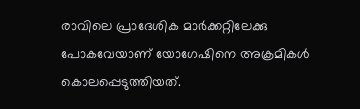രാവിലെ പ്രാദേശിക മാർക്കറ്റിലേക്കു പോകവേയാണ് യോഗേഷിനെ അക്രമികൾ കൊലപ്പെടുത്തിയത്.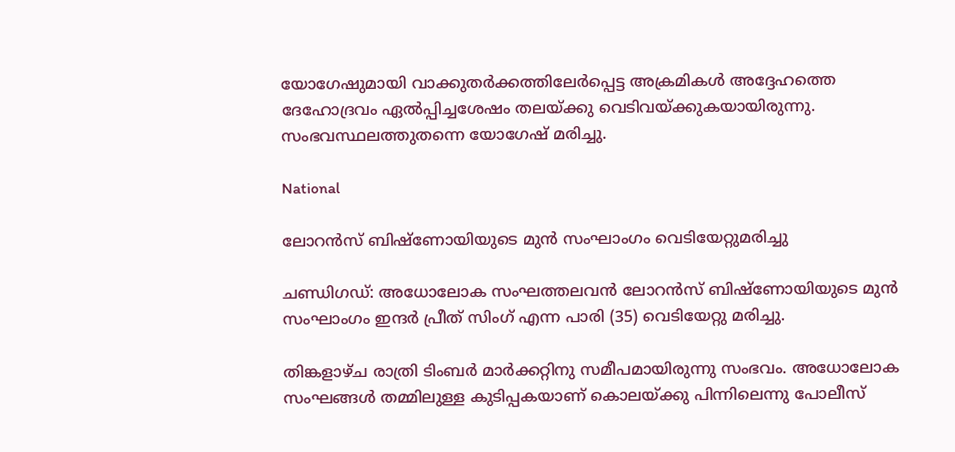യോഗേഷുമായി വാക്കുതർക്കത്തിലേർപ്പെട്ട അക്രമികൾ അദ്ദേഹത്തെ ദേഹോദ്രവം ഏൽപ്പിച്ചശേഷം തലയ്ക്കു വെടിവയ്ക്കുകയായിരുന്നു. സംഭവസ്ഥലത്തുതന്നെ യോഗേഷ് മരിച്ചു.

National

ലോറൻസ് ബിഷ്ണോയിയുടെ മുൻ സംഘാംഗം വെടിയേറ്റുമരിച്ചു

ചണ്ഡിഗഡ്: അധോലോക സംഘത്തലവൻ ലോറൻസ് ബിഷ്ണോയിയുടെ മുൻ സംഘാംഗം ഇന്ദർ പ്രീത് സിംഗ് എന്ന പാരി (35) വെടിയേറ്റു മരിച്ചു.

തിങ്കളാഴ്ച രാത്രി ടിംബർ മാർക്കറ്റിനു സമീപമായിരുന്നു സംഭവം. അധോലോക സംഘങ്ങൾ തമ്മിലുള്ള കുടിപ്പകയാണ് കൊലയ്ക്കു പിന്നിലെന്നു പോലീസ്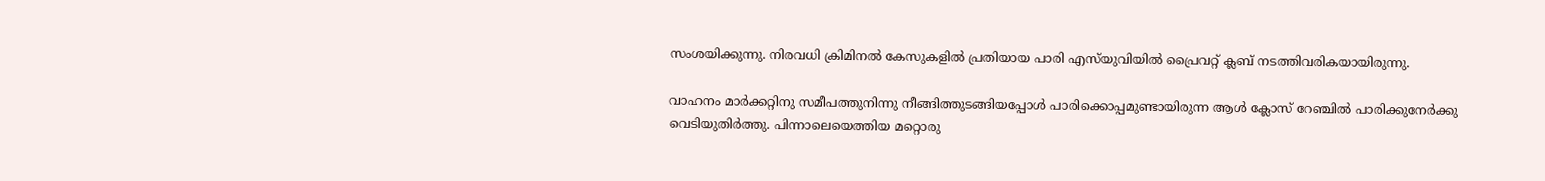സംശയിക്കുന്നു. നിരവധി ക്രിമിനൽ കേസുകളിൽ പ്രതിയായ പാരി എസ്‌യുവിയിൽ പ്രൈവറ്റ് ക്ലബ് നടത്തിവരികയായിരുന്നു.

വാഹനം മാർക്കറ്റിനു സമീപത്തുനിന്നു നീങ്ങിത്തുടങ്ങിയപ്പോൾ പാരിക്കൊപ്പമുണ്ടായിരുന്ന ആൾ ക്ലോസ് റേഞ്ചിൽ പാരിക്കുനേർക്കു വെടിയുതിർത്തു. പിന്നാലെയെത്തിയ മറ്റൊരു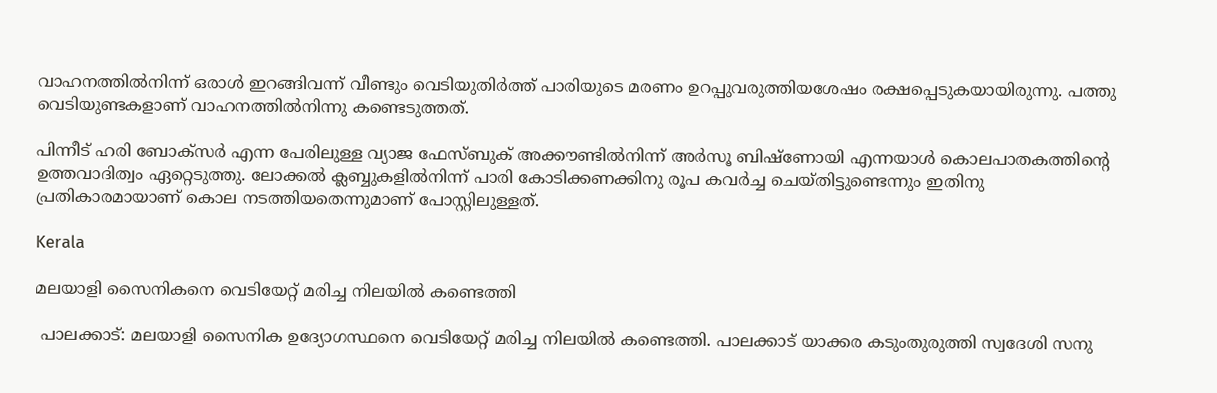വാഹനത്തിൽനിന്ന് ഒരാൾ ഇറങ്ങിവന്ന് വീണ്ടും വെടിയുതിർത്ത് പാരിയുടെ മരണം ഉറപ്പുവരുത്തിയശേഷം രക്ഷപ്പെടുകയായിരുന്നു. പത്തു വെടിയുണ്ടകളാണ് വാഹനത്തിൽനിന്നു കണ്ടെടുത്തത്.

പിന്നീട് ഹരി ബോക്സർ എന്ന പേരിലുള്ള വ്യാജ ഫേസ്ബുക് അക്കൗണ്ടിൽനിന്ന് അർസൂ ബിഷ്ണോയി എന്നയാൾ കൊലപാതകത്തിന്‍റെ ഉത്തവാദിത്വം ഏറ്റെടുത്തു. ലോക്കൽ ക്ലബ്ബുകളിൽനിന്ന് പാരി കോടിക്കണക്കിനു രൂപ കവർച്ച ചെയ്തിട്ടുണ്ടെന്നും ഇതിനു പ്രതികാരമായാണ് കൊല നടത്തിയതെന്നുമാണ് പോസ്റ്റിലുള്ളത്.

Kerala

മലയാളി സൈനികനെ വെടിയേറ്റ് മരിച്ച നിലയിൽ കണ്ടെത്തി

 പാലക്കാട്: മലയാളി സൈനിക ഉദ്യോഗസ്ഥനെ വെടിയേറ്റ് മരിച്ച നിലയിൽ കണ്ടെത്തി. പാലക്കാട് യാക്കര കടുംതുരുത്തി സ്വദേശി സനു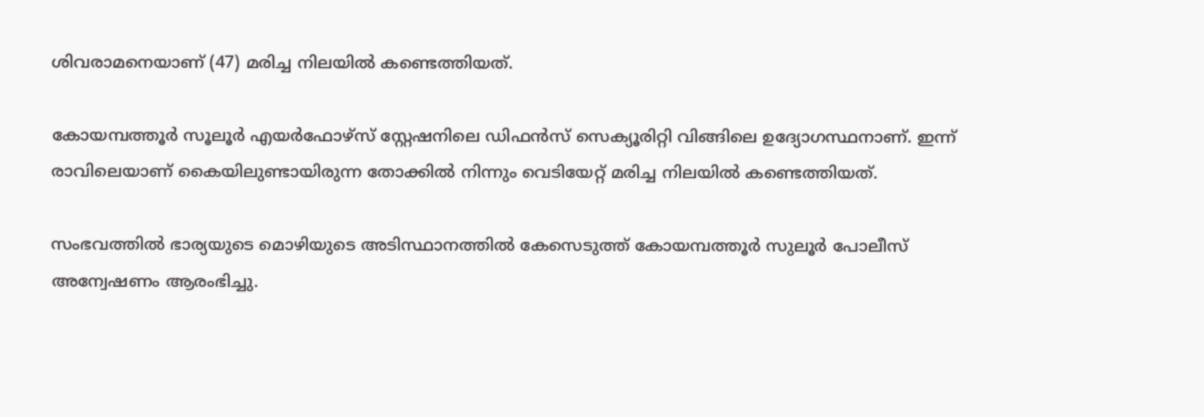ശിവരാമനെയാണ് (47) മരിച്ച നിലയിൽ കണ്ടെത്തിയത്.

കോയമ്പത്തൂർ സൂലൂർ എയർഫോഴ്സ് സ്റ്റേഷനിലെ ഡിഫൻസ് സെക്യൂരിറ്റി വിങ്ങിലെ ഉദ്യോഗസ്ഥനാണ്. ഇന്ന് രാവിലെയാണ് കൈയിലുണ്ടായിരുന്ന തോക്കിൽ നിന്നും വെടിയേറ്റ് മരിച്ച നിലയിൽ കണ്ടെത്തിയത്.

സംഭവത്തിൽ ഭാര്യയുടെ മൊഴിയുടെ അടിസ്ഥാനത്തിൽ കേസെടുത്ത് കോയമ്പത്തൂർ സുലൂർ പോലീസ് അന്വേഷണം ആരംഭിച്ചു.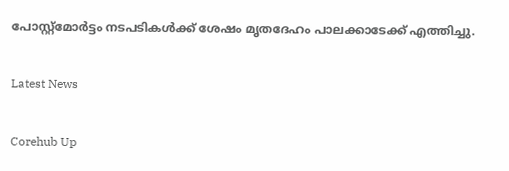പോസ്റ്റ്മോർട്ടം നടപടികൾക്ക് ശേഷം മൃതദേഹം പാലക്കാടേക്ക് എത്തിച്ചു.

Latest News

Corehub Up